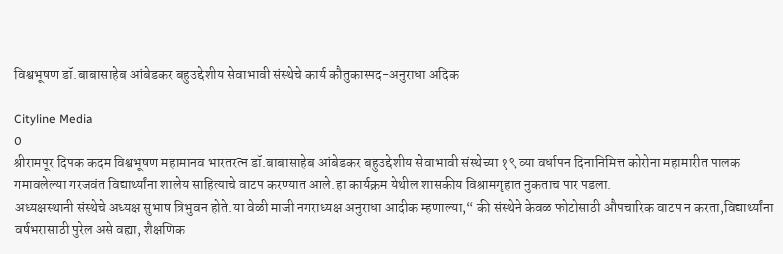विश्वभूषण डॉ.बाबासाहेब आंबेडकर बहुउद्देशीय सेवाभावी संस्थेचे कार्य कौतुकास्पद-अनुराधा अदिक

Cityline Media
0
श्रीरामपूर दिपक कदम विश्वभूषण महामानव भारतरत्न डॉ.बाबासाहेब आंबेडकर बहुउद्देशीय सेवाभावी संस्थेच्या १९ व्या वर्धापन दिनानिमित्त कोरोना महामारीत पालक गमावलेल्या गरजवंत विद्यार्थ्यांना शालेय साहित्याचे वाटप करण्यात आले.हा कार्यक्रम येथील शासकीय विश्रामगृहात नुकताच पार पडला.
अध्यक्षस्थानी संस्थेचे अध्यक्ष सुभाष त्रिभुवन होते.या वेळी माजी नगराध्यक्ष अनुराधा आदीक म्हणाल्या,“ की संस्थेने केवळ फोटोसाठी औपचारिक वाटप न करता,विद्यार्थ्यांना वर्षभरासाठी पुरेल असे वह्या, शैक्षणिक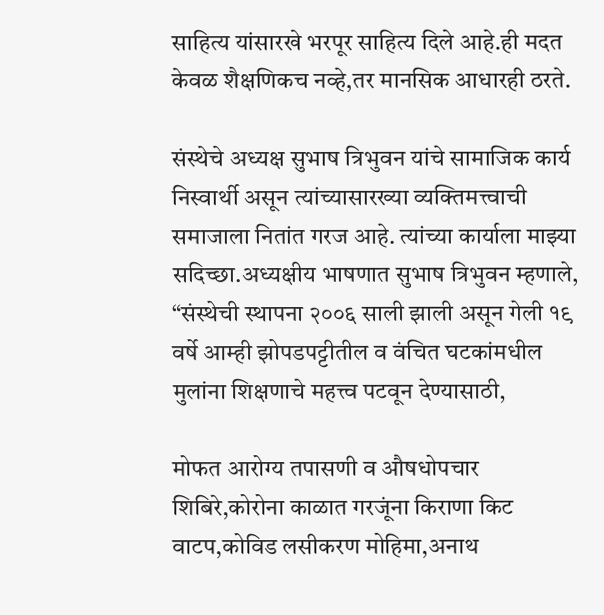साहित्य यांसारखे भरपूर साहित्य दिले आहे.ही मदत केवळ शैक्षणिकच नव्हे,तर मानसिक आधारही ठरते.

संस्थेचे अध्यक्ष सुभाष त्रिभुवन यांचे सामाजिक कार्य निस्वार्थी असून त्यांच्यासारख्या व्यक्तिमत्त्वाची समाजाला नितांत गरज आहे. त्यांच्या कार्याला माझ्या सदिच्छा.अध्यक्षीय भाषणात सुभाष त्रिभुवन म्हणाले, “संस्थेची स्थापना २००६ साली झाली असून गेली १९ वर्षे आम्ही झोपडपट्टीतील व वंचित घटकांमधील मुलांना शिक्षणाचे महत्त्व पटवून देण्यासाठी,

मोफत आरोग्य तपासणी व औषधोपचार शिबिरे,कोरोना काळात गरजूंना किराणा किट वाटप,कोविड लसीकरण मोहिमा,अनाथ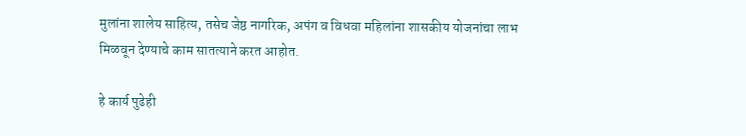मुलांना शालेय साहित्य, तसेच जेष्ठ नागरिक, अपंग व विधवा महिलांना शासकीय योजनांचा लाभ मिळवून देण्याचे काम सातत्याने करत आहोत.

हे कार्य पुढेही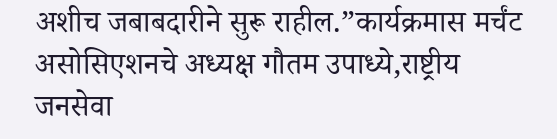अशीच जबाबदारीने सुरू राहील.”कार्यक्रमास मर्चंट असोसिएशनचे अध्यक्ष गौतम उपाध्ये,राष्ट्रीय जनसेवा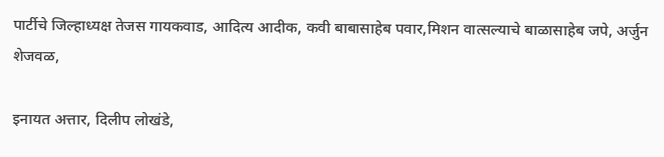पार्टीचे जिल्हाध्यक्ष तेजस गायकवाड, आदित्य आदीक, कवी बाबासाहेब पवार,मिशन वात्सल्याचे बाळासाहेब जपे, अर्जुन शेजवळ,

इनायत अत्तार, दिलीप लोखंडे,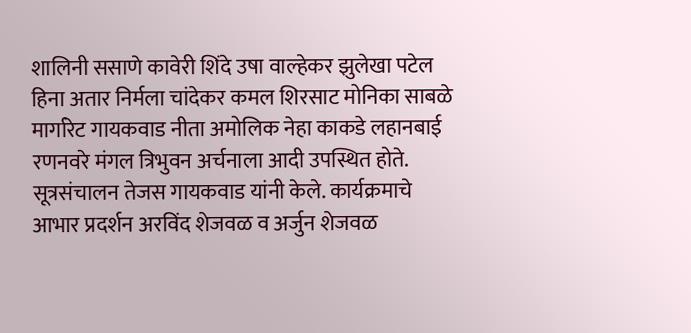शालिनी ससाणे कावेरी शिंदे उषा वाल्हेकर झुलेखा पटेल हिना अतार निर्मला चांदेकर कमल शिरसाट मोनिका साबळे मार्गारेट गायकवाड नीता अमोलिक नेहा काकडे लहानबाई रणनवरे मंगल त्रिभुवन अर्चनाला आदी उपस्थित होते.
सूत्रसंचालन तेजस गायकवाड यांनी केले. कार्यक्रमाचे आभार प्रदर्शन अरविंद शेजवळ व अर्जुन शेजवळ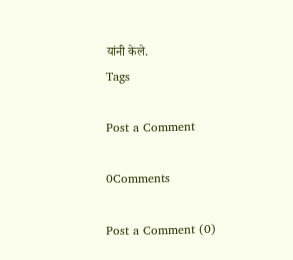यांनी केले.
Tags

Post a Comment

0Comments

Post a Comment (0)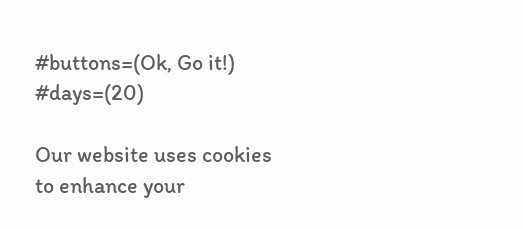#buttons=(Ok, Go it!) #days=(20)

Our website uses cookies to enhance your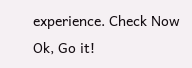experience. Check Now
Ok, Go it!